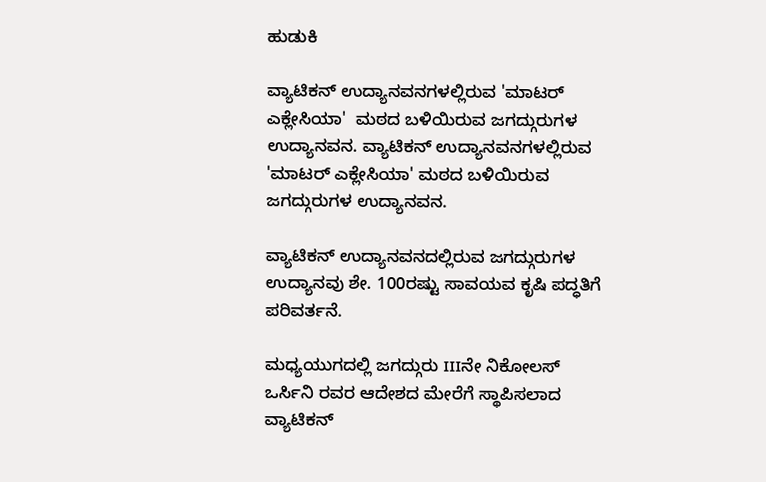ಹುಡುಕಿ

ವ್ಯಾಟಿಕನ್ ಉದ್ಯಾನವನಗಳಲ್ಲಿರುವ 'ಮಾಟರ್ ಎಕ್ಲೇಸಿಯಾ'  ಮಠದ ಬಳಿಯಿರುವ ಜಗದ್ಗುರುಗಳ ಉದ್ಯಾನವನ. ವ್ಯಾಟಿಕನ್ ಉದ್ಯಾನವನಗಳಲ್ಲಿರುವ 'ಮಾಟರ್ ಎಕ್ಲೇಸಿಯಾ' ಮಠದ ಬಳಿಯಿರುವ ಜಗದ್ಗುರುಗಳ ಉದ್ಯಾನವನ.

ವ್ಯಾಟಿಕನ್ ಉದ್ಯಾನವನದಲ್ಲಿರುವ ಜಗದ್ಗುರುಗಳ ಉದ್ಯಾನವು ಶೇ. 100ರಷ್ಟು ಸಾವಯವ ಕೃಷಿ ಪದ್ಧತಿಗೆ ಪರಿವರ್ತನೆ.

ಮಧ್ಯಯುಗದಲ್ಲಿ ಜಗದ್ಗುರು IIIನೇ ನಿಕೋಲಸ್ ಒರ್ಸಿನಿ ರವರ ಆದೇಶದ ಮೇರೆಗೆ ಸ್ಥಾಪಿಸಲಾದ ವ್ಯಾಟಿಕನ್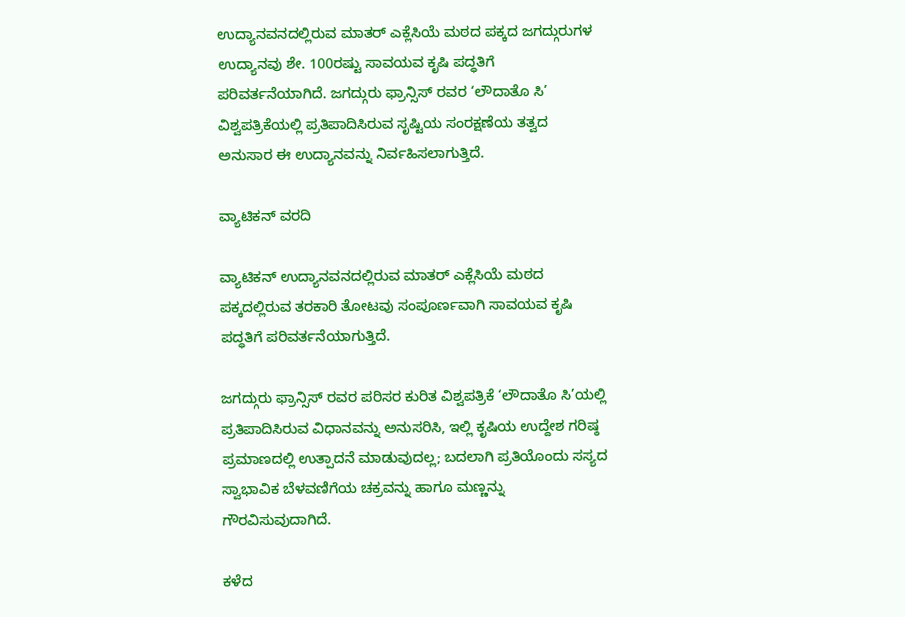ಉದ್ಯಾನವನದಲ್ಲಿರುವ ಮಾತರ್ ಎಕ್ಲೆಸಿಯೆ ಮಠದ ಪಕ್ಕದ ಜಗದ್ಗುರುಗಳ ಉದ್ಯಾನವು ಶೇ. 100ರಷ್ಟು ಸಾವಯವ ಕೃಷಿ ಪದ್ಧತಿಗೆ ಪರಿವರ್ತನೆಯಾಗಿದೆ. ಜಗದ್ಗುರು ಫ್ರಾನ್ಸಿಸ್ ರವರ ‘ಲೌದಾತೊ ಸಿ’ ವಿಶ್ವಪತ್ರಿಕೆಯಲ್ಲಿ ಪ್ರತಿಪಾದಿಸಿರುವ ಸೃಷ್ಟಿಯ ಸಂರಕ್ಷಣೆಯ ತತ್ವದ ಅನುಸಾರ ಈ ಉದ್ಯಾನವನ್ನು ನಿರ್ವಹಿಸಲಾಗುತ್ತಿದೆ.

ವ್ಯಾಟಿಕನ್ ವರದಿ

ವ್ಯಾಟಿಕನ್ ಉದ್ಯಾನವನದಲ್ಲಿರುವ ಮಾತರ್ ಎಕ್ಲೆಸಿಯೆ ಮಠದ ಪಕ್ಕದಲ್ಲಿರುವ ತರಕಾರಿ ತೋಟವು ಸಂಪೂರ್ಣವಾಗಿ ಸಾವಯವ ಕೃಷಿ ಪದ್ಧತಿಗೆ ಪರಿವರ್ತನೆಯಾಗುತ್ತಿದೆ.

ಜಗದ್ಗುರು ಫ್ರಾನ್ಸಿಸ್ ರವರ ಪರಿಸರ ಕುರಿತ ವಿಶ್ವಪತ್ರಿಕೆ ‘ಲೌದಾತೊ ಸಿ’ಯಲ್ಲಿ ಪ್ರತಿಪಾದಿಸಿರುವ ವಿಧಾನವನ್ನು ಅನುಸರಿಸಿ, ಇಲ್ಲಿ ಕೃಷಿಯ ಉದ್ದೇಶ ಗರಿಷ್ಠ ಪ್ರಮಾಣದಲ್ಲಿ ಉತ್ಪಾದನೆ ಮಾಡುವುದಲ್ಲ; ಬದಲಾಗಿ ಪ್ರತಿಯೊಂದು ಸಸ್ಯದ ಸ್ವಾಭಾವಿಕ ಬೆಳವಣಿಗೆಯ ಚಕ್ರವನ್ನು ಹಾಗೂ ಮಣ್ಣನ್ನು ಗೌರವಿಸುವುದಾಗಿದೆ.

ಕಳೆದ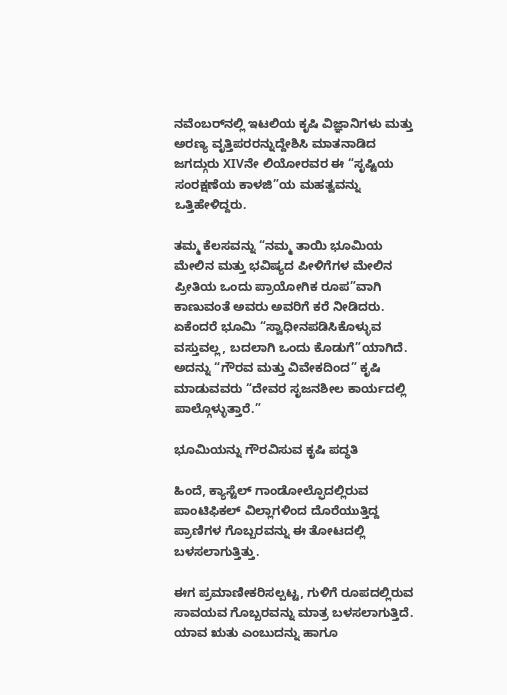ನವೆಂಬರ್‌ನಲ್ಲಿ ಇಟಲಿಯ ಕೃಷಿ ವಿಜ್ಞಾನಿಗಳು ಮತ್ತು ಅರಣ್ಯ ವೃತ್ತಿಪರರನ್ನುದ್ದೇಶಿಸಿ ಮಾತನಾಡಿದ ಜಗದ್ಗುರು XIVನೇ ಲಿಯೋರವರ ಈ “ಸೃಷ್ಟಿಯ ಸಂರಕ್ಷಣೆಯ ಕಾಳಜಿ”ಯ ಮಹತ್ವವನ್ನು ಒತ್ತಿಹೇಳಿದ್ದರು.

ತಮ್ಮ ಕೆಲಸವನ್ನು “ನಮ್ಮ ತಾಯಿ ಭೂಮಿಯ ಮೇಲಿನ ಮತ್ತು ಭವಿಷ್ಯದ ಪೀಳಿಗೆಗಳ ಮೇಲಿನ ಪ್ರೀತಿಯ ಒಂದು ಪ್ರಾಯೋಗಿಕ ರೂಪ”ವಾಗಿ ಕಾಣುವಂತೆ ಅವರು ಅವರಿಗೆ ಕರೆ ನೀಡಿದರು. ಏಕೆಂದರೆ ಭೂಮಿ “ಸ್ವಾಧೀನಪಡಿಸಿಕೊಳ್ಳುವ ವಸ್ತುವಲ್ಲ, ಬದಲಾಗಿ ಒಂದು ಕೊಡುಗೆ”ಯಾಗಿದೆ. ಅದನ್ನು “ಗೌರವ ಮತ್ತು ವಿವೇಕದಿಂದ” ಕೃಷಿ ಮಾಡುವವರು “ದೇವರ ಸೃಜನಶೀಲ ಕಾರ್ಯದಲ್ಲಿ ಪಾಲ್ಗೊಳ್ಳುತ್ತಾರೆ.”

ಭೂಮಿಯನ್ನು ಗೌರವಿಸುವ ಕೃಷಿ ಪದ್ಧತಿ

ಹಿಂದೆ, ಕ್ಯಾಸ್ಟೆಲ್ ಗಾಂಡೋಲ್ಫೊದಲ್ಲಿರುವ ಪಾಂಟಿಫಿಕಲ್ ವಿಲ್ಲಾಗಳಿಂದ ದೊರೆಯುತ್ತಿದ್ದ ಪ್ರಾಣಿಗಳ ಗೊಬ್ಬರವನ್ನು ಈ ತೋಟದಲ್ಲಿ ಬಳಸಲಾಗುತ್ತಿತ್ತು.

ಈಗ ಪ್ರಮಾಣೀಕರಿಸಲ್ಪಟ್ಟ, ಗುಳಿಗೆ ರೂಪದಲ್ಲಿರುವ ಸಾವಯವ ಗೊಬ್ಬರವನ್ನು ಮಾತ್ರ ಬಳಸಲಾಗುತ್ತಿದೆ. ಯಾವ ಋತು ಎಂಬುದನ್ನು ಹಾಗೂ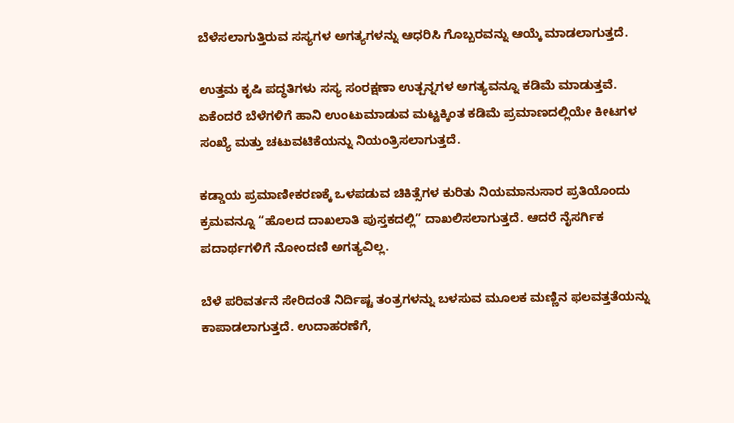ಬೆಳೆಸಲಾಗುತ್ತಿರುವ ಸಸ್ಯಗಳ ಅಗತ್ಯಗಳನ್ನು ಆಧರಿಸಿ ಗೊಬ್ಬರವನ್ನು ಆಯ್ಕೆ ಮಾಡಲಾಗುತ್ತದೆ.

ಉತ್ತಮ ಕೃಷಿ ಪದ್ಧತಿಗಳು ಸಸ್ಯ ಸಂರಕ್ಷಣಾ ಉತ್ಪನ್ನಗಳ ಅಗತ್ಯವನ್ನೂ ಕಡಿಮೆ ಮಾಡುತ್ತವೆ. ಏಕೆಂದರೆ ಬೆಳೆಗಳಿಗೆ ಹಾನಿ ಉಂಟುಮಾಡುವ ಮಟ್ಟಕ್ಕಿಂತ ಕಡಿಮೆ ಪ್ರಮಾಣದಲ್ಲಿಯೇ ಕೀಟಗಳ ಸಂಖ್ಯೆ ಮತ್ತು ಚಟುವಟಿಕೆಯನ್ನು ನಿಯಂತ್ರಿಸಲಾಗುತ್ತದೆ.

ಕಡ್ಡಾಯ ಪ್ರಮಾಣೀಕರಣಕ್ಕೆ ಒಳಪಡುವ ಚಿಕಿತ್ಸೆಗಳ ಕುರಿತು ನಿಯಮಾನುಸಾರ ಪ್ರತಿಯೊಂದು ಕ್ರಮವನ್ನೂ “ಹೊಲದ ದಾಖಲಾತಿ ಪುಸ್ತಕದಲ್ಲಿ” ದಾಖಲಿಸಲಾಗುತ್ತದೆ. ಆದರೆ ನೈಸರ್ಗಿಕ ಪದಾರ್ಥಗಳಿಗೆ ನೋಂದಣಿ ಅಗತ್ಯವಿಲ್ಲ.

ಬೆಳೆ ಪರಿವರ್ತನೆ ಸೇರಿದಂತೆ ನಿರ್ದಿಷ್ಟ ತಂತ್ರಗಳನ್ನು ಬಳಸುವ ಮೂಲಕ ಮಣ್ಣಿನ ಫಲವತ್ತತೆಯನ್ನು ಕಾಪಾಡಲಾಗುತ್ತದೆ. ಉದಾಹರಣೆಗೆ,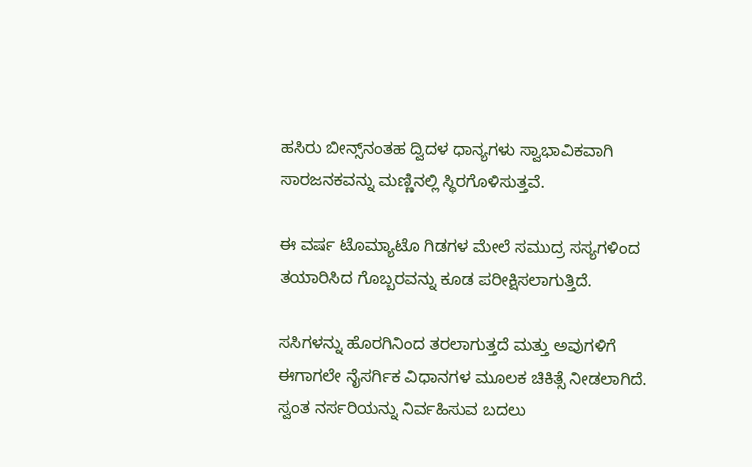ಹಸಿರು ಬೀನ್ಸ್‌ನಂತಹ ದ್ವಿದಳ ಧಾನ್ಯಗಳು ಸ್ವಾಭಾವಿಕವಾಗಿ ಸಾರಜನಕವನ್ನು ಮಣ್ಣಿನಲ್ಲಿ ಸ್ಥಿರಗೊಳಿಸುತ್ತವೆ.

ಈ ವರ್ಷ ಟೊಮ್ಯಾಟೊ ಗಿಡಗಳ ಮೇಲೆ ಸಮುದ್ರ ಸಸ್ಯಗಳಿಂದ ತಯಾರಿಸಿದ ಗೊಬ್ಬರವನ್ನು ಕೂಡ ಪರೀಕ್ಷಿಸಲಾಗುತ್ತಿದೆ.

ಸಸಿಗಳನ್ನು ಹೊರಗಿನಿಂದ ತರಲಾಗುತ್ತದೆ ಮತ್ತು ಅವುಗಳಿಗೆ ಈಗಾಗಲೇ ನೈಸರ್ಗಿಕ ವಿಧಾನಗಳ ಮೂಲಕ ಚಿಕಿತ್ಸೆ ನೀಡಲಾಗಿದೆ. ಸ್ವಂತ ನರ್ಸರಿಯನ್ನು ನಿರ್ವಹಿಸುವ ಬದಲು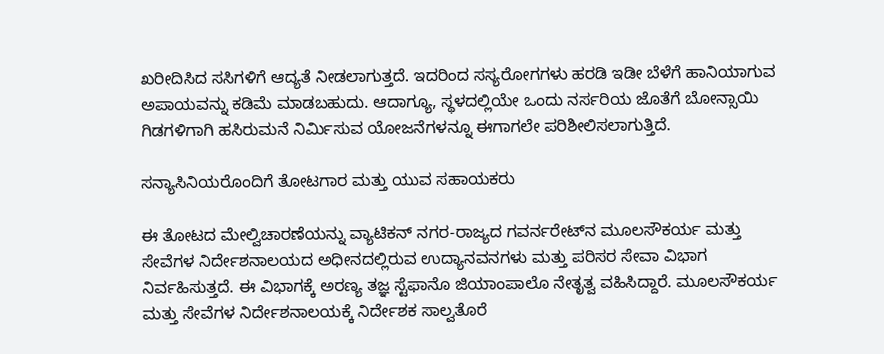ಖರೀದಿಸಿದ ಸಸಿಗಳಿಗೆ ಆದ್ಯತೆ ನೀಡಲಾಗುತ್ತದೆ. ಇದರಿಂದ ಸಸ್ಯರೋಗಗಳು ಹರಡಿ ಇಡೀ ಬೆಳೆಗೆ ಹಾನಿಯಾಗುವ ಅಪಾಯವನ್ನು ಕಡಿಮೆ ಮಾಡಬಹುದು. ಆದಾಗ್ಯೂ, ಸ್ಥಳದಲ್ಲಿಯೇ ಒಂದು ನರ್ಸರಿಯ ಜೊತೆಗೆ ಬೋನ್ಸಾಯಿ ಗಿಡಗಳಿಗಾಗಿ ಹಸಿರುಮನೆ ನಿರ್ಮಿಸುವ ಯೋಜನೆಗಳನ್ನೂ ಈಗಾಗಲೇ ಪರಿಶೀಲಿಸಲಾಗುತ್ತಿದೆ.

ಸನ್ಯಾಸಿನಿಯರೊಂದಿಗೆ ತೋಟಗಾರ ಮತ್ತು ಯುವ ಸಹಾಯಕರು

ಈ ತೋಟದ ಮೇಲ್ವಿಚಾರಣೆಯನ್ನು ವ್ಯಾಟಿಕನ್ ನಗರ-ರಾಜ್ಯದ ಗವರ್ನರೇಟ್‌ನ ಮೂಲಸೌಕರ್ಯ ಮತ್ತು ಸೇವೆಗಳ ನಿರ್ದೇಶನಾಲಯದ ಅಧೀನದಲ್ಲಿರುವ ಉದ್ಯಾನವನಗಳು ಮತ್ತು ಪರಿಸರ ಸೇವಾ ವಿಭಾಗ ನಿರ್ವಹಿಸುತ್ತದೆ. ಈ ವಿಭಾಗಕ್ಕೆ ಅರಣ್ಯ ತಜ್ಞ ಸ್ಟೆಫಾನೊ ಜಿಯಾಂಪಾಲೊ ನೇತೃತ್ವ ವಹಿಸಿದ್ದಾರೆ. ಮೂಲಸೌಕರ್ಯ ಮತ್ತು ಸೇವೆಗಳ ನಿರ್ದೇಶನಾಲಯಕ್ಕೆ ನಿರ್ದೇಶಕ ಸಾಲ್ವತೊರೆ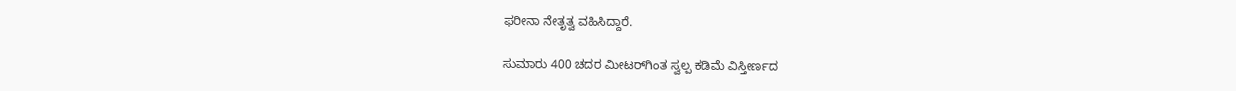ಫರೀನಾ ನೇತೃತ್ವ ವಹಿಸಿದ್ದಾರೆ.

ಸುಮಾರು 400 ಚದರ ಮೀಟರ್‌ಗಿಂತ ಸ್ವಲ್ಪ ಕಡಿಮೆ ವಿಸ್ತೀರ್ಣದ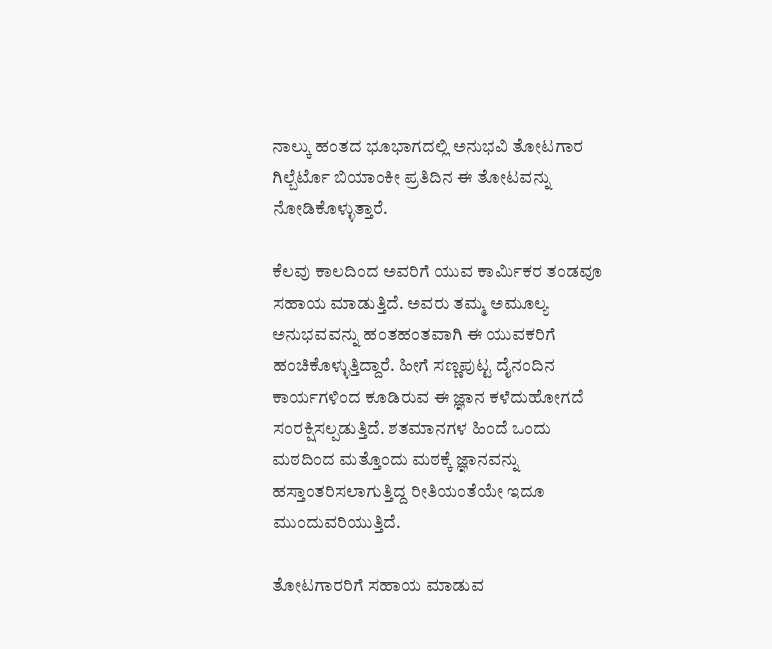ನಾಲ್ಕು ಹಂತದ ಭೂಭಾಗದಲ್ಲಿ ಅನುಭವಿ ತೋಟಗಾರ ಗಿಲ್ಬೆರ್ಟೊ ಬಿಯಾಂಕೀ ಪ್ರತಿದಿನ ಈ ತೋಟವನ್ನು ನೋಡಿಕೊಳ್ಳುತ್ತಾರೆ.

ಕೆಲವು ಕಾಲದಿಂದ ಅವರಿಗೆ ಯುವ ಕಾರ್ಮಿಕರ ತಂಡವೂ ಸಹಾಯ ಮಾಡುತ್ತಿದೆ. ಅವರು ತಮ್ಮ ಅಮೂಲ್ಯ ಅನುಭವವನ್ನು ಹಂತಹಂತವಾಗಿ ಈ ಯುವಕರಿಗೆ ಹಂಚಿಕೊಳ್ಳುತ್ತಿದ್ದಾರೆ. ಹೀಗೆ ಸಣ್ಣಪುಟ್ಟ ದೈನಂದಿನ ಕಾರ್ಯಗಳಿಂದ ಕೂಡಿರುವ ಈ ಜ್ಞಾನ ಕಳೆದುಹೋಗದೆ ಸಂರಕ್ಷಿಸಲ್ಪಡುತ್ತಿದೆ. ಶತಮಾನಗಳ ಹಿಂದೆ ಒಂದು ಮಠದಿಂದ ಮತ್ತೊಂದು ಮಠಕ್ಕೆ ಜ್ಞಾನವನ್ನು ಹಸ್ತಾಂತರಿಸಲಾಗುತ್ತಿದ್ದ ರೀತಿಯಂತೆಯೇ ಇದೂ ಮುಂದುವರಿಯುತ್ತಿದೆ.

ತೋಟಗಾರರಿಗೆ ಸಹಾಯ ಮಾಡುವ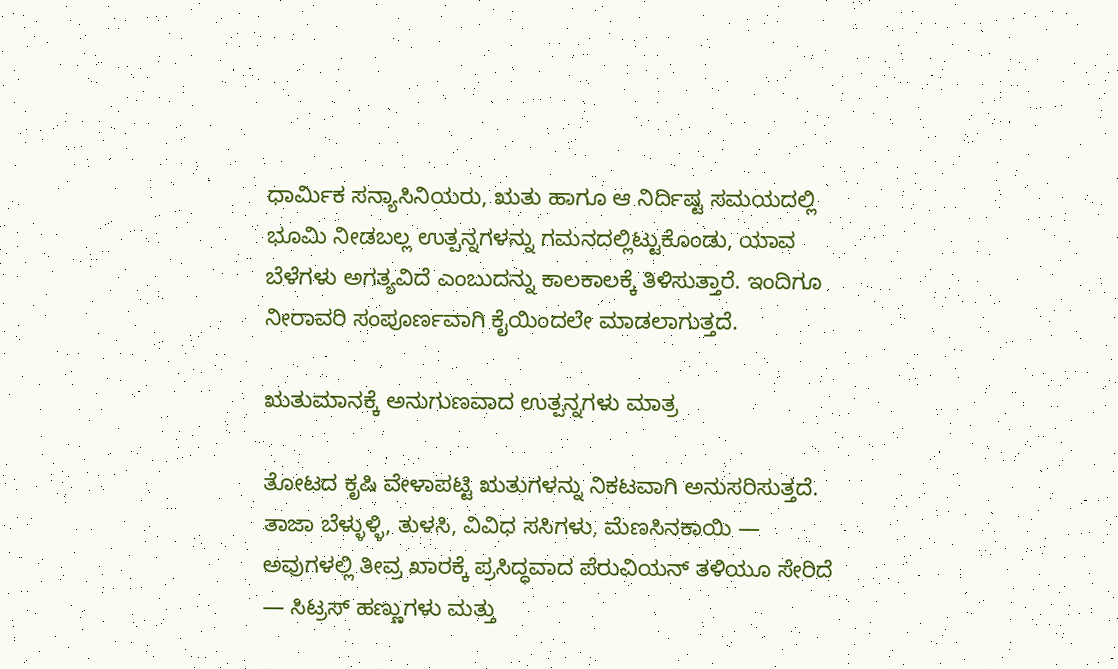ಧಾರ್ಮಿಕ ಸನ್ಯಾಸಿನಿಯರು, ಋತು ಹಾಗೂ ಆ ನಿರ್ದಿಷ್ಟ ಸಮಯದಲ್ಲಿ ಭೂಮಿ ನೀಡಬಲ್ಲ ಉತ್ಪನ್ನಗಳನ್ನು ಗಮನದಲ್ಲಿಟ್ಟುಕೊಂಡು, ಯಾವ ಬೆಳೆಗಳು ಅಗತ್ಯವಿದೆ ಎಂಬುದನ್ನು ಕಾಲಕಾಲಕ್ಕೆ ತಿಳಿಸುತ್ತಾರೆ. ಇಂದಿಗೂ ನೀರಾವರಿ ಸಂಪೂರ್ಣವಾಗಿ ಕೈಯಿಂದಲೇ ಮಾಡಲಾಗುತ್ತದೆ.

ಋತುಮಾನಕ್ಕೆ ಅನುಗುಣವಾದ ಉತ್ಪನ್ನಗಳು ಮಾತ್ರ

ತೋಟದ ಕೃಷಿ ವೇಳಾಪಟ್ಟಿ ಋತುಗಳನ್ನು ನಿಕಟವಾಗಿ ಅನುಸರಿಸುತ್ತದೆ. ತಾಜಾ ಬೆಳ್ಳುಳ್ಳಿ, ತುಳಸಿ, ವಿವಿಧ ಸಸಿಗಳು, ಮೆಣಸಿನಕಾಯಿ — ಅವುಗಳಲ್ಲಿ ತೀವ್ರ ಖಾರಕ್ಕೆ ಪ್ರಸಿದ್ಧವಾದ ಪೆರುವಿಯನ್ ತಳಿಯೂ ಸೇರಿದೆ — ಸಿಟ್ರಸ್ ಹಣ್ಣುಗಳು ಮತ್ತು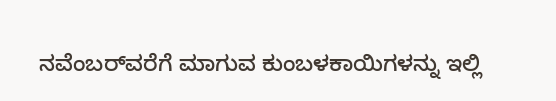ನವೆಂಬರ್‌ವರೆಗೆ ಮಾಗುವ ಕುಂಬಳಕಾಯಿಗಳನ್ನು ಇಲ್ಲಿ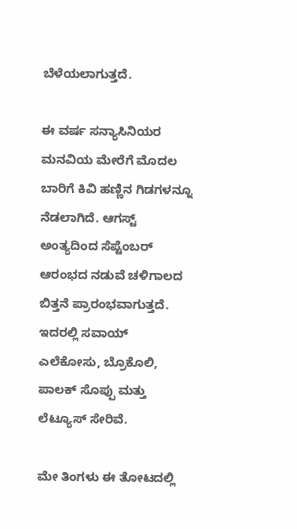ಬೆಳೆಯಲಾಗುತ್ತದೆ.

ಈ ವರ್ಷ ಸನ್ಯಾಸಿನಿಯರ ಮನವಿಯ ಮೇರೆಗೆ ಮೊದಲ ಬಾರಿಗೆ ಕಿವಿ ಹಣ್ಣಿನ ಗಿಡಗಳನ್ನೂ ನೆಡಲಾಗಿದೆ. ಆಗಸ್ಟ್ ಅಂತ್ಯದಿಂದ ಸೆಪ್ಟೆಂಬರ್ ಆರಂಭದ ನಡುವೆ ಚಳಿಗಾಲದ ಬಿತ್ತನೆ ಪ್ರಾರಂಭವಾಗುತ್ತದೆ. ಇದರಲ್ಲಿ ಸವಾಯ್ ಎಲೆಕೋಸು, ಬ್ರೊಕೊಲಿ, ಪಾಲಕ್ ಸೊಪ್ಪು ಮತ್ತು ಲೆಟ್ಯೂಸ್ ಸೇರಿವೆ.

ಮೇ ತಿಂಗಳು ಈ ತೋಟದಲ್ಲಿ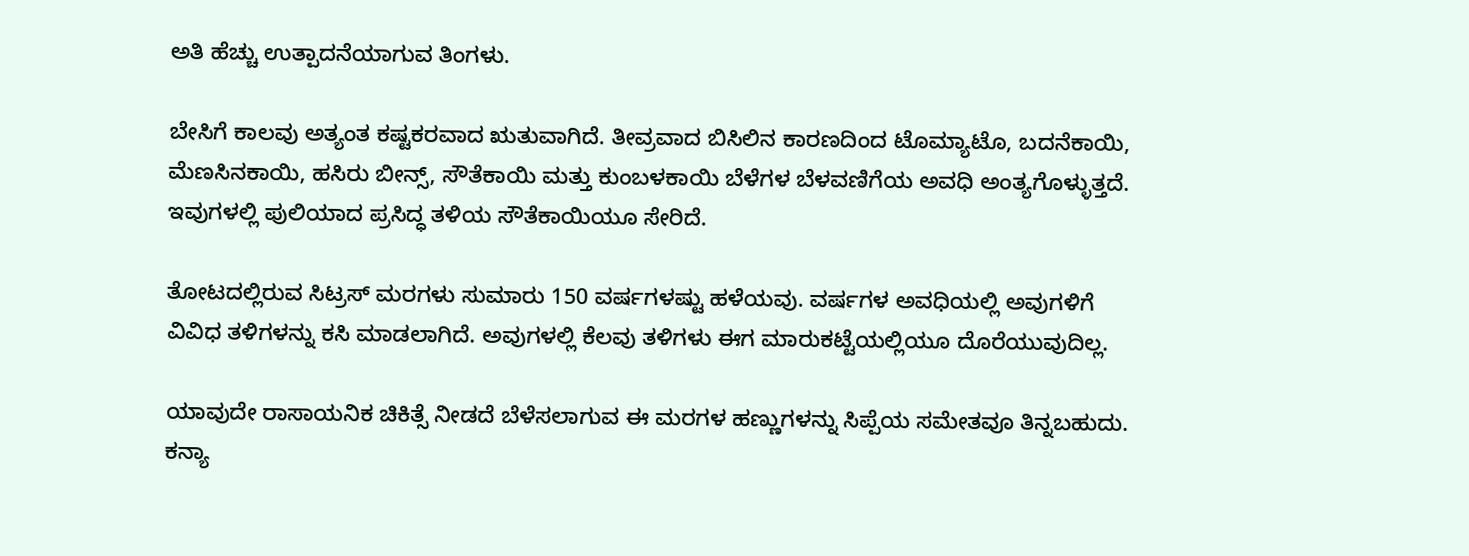ಅತಿ ಹೆಚ್ಚು ಉತ್ಪಾದನೆಯಾಗುವ ತಿಂಗಳು.

ಬೇಸಿಗೆ ಕಾಲವು ಅತ್ಯಂತ ಕಷ್ಟಕರವಾದ ಋತುವಾಗಿದೆ. ತೀವ್ರವಾದ ಬಿಸಿಲಿನ ಕಾರಣದಿಂದ ಟೊಮ್ಯಾಟೊ, ಬದನೆಕಾಯಿ, ಮೆಣಸಿನಕಾಯಿ, ಹಸಿರು ಬೀನ್ಸ್, ಸೌತೆಕಾಯಿ ಮತ್ತು ಕುಂಬಳಕಾಯಿ ಬೆಳೆಗಳ ಬೆಳವಣಿಗೆಯ ಅವಧಿ ಅಂತ್ಯಗೊಳ್ಳುತ್ತದೆ. ಇವುಗಳಲ್ಲಿ ಪುಲಿಯಾದ ಪ್ರಸಿದ್ಧ ತಳಿಯ ಸೌತೆಕಾಯಿಯೂ ಸೇರಿದೆ.

ತೋಟದಲ್ಲಿರುವ ಸಿಟ್ರಸ್ ಮರಗಳು ಸುಮಾರು 150 ವರ್ಷಗಳಷ್ಟು ಹಳೆಯವು. ವರ್ಷಗಳ ಅವಧಿಯಲ್ಲಿ ಅವುಗಳಿಗೆ ವಿವಿಧ ತಳಿಗಳನ್ನು ಕಸಿ ಮಾಡಲಾಗಿದೆ. ಅವುಗಳಲ್ಲಿ ಕೆಲವು ತಳಿಗಳು ಈಗ ಮಾರುಕಟ್ಟೆಯಲ್ಲಿಯೂ ದೊರೆಯುವುದಿಲ್ಲ.

ಯಾವುದೇ ರಾಸಾಯನಿಕ ಚಿಕಿತ್ಸೆ ನೀಡದೆ ಬೆಳೆಸಲಾಗುವ ಈ ಮರಗಳ ಹಣ್ಣುಗಳನ್ನು ಸಿಪ್ಪೆಯ ಸಮೇತವೂ ತಿನ್ನಬಹುದು. ಕನ್ಯಾ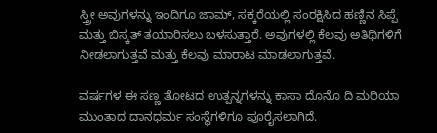ಸ್ತ್ರೀ ಅವುಗಳನ್ನು ಇಂದಿಗೂ ಜಾಮ್, ಸಕ್ಕರೆಯಲ್ಲಿ ಸಂರಕ್ಷಿಸಿದ ಹಣ್ಣಿನ ಸಿಪ್ಪೆ ಮತ್ತು ಬಿಸ್ಕತ್ ತಯಾರಿಸಲು ಬಳಸುತ್ತಾರೆ. ಅವುಗಳಲ್ಲಿ ಕೆಲವು ಅತಿಥಿಗಳಿಗೆ ನೀಡಲಾಗುತ್ತವೆ ಮತ್ತು ಕೆಲವು ಮಾರಾಟ ಮಾಡಲಾಗುತ್ತವೆ.

ವರ್ಷಗಳ ಈ ಸಣ್ಣ ತೋಟದ ಉತ್ಪನ್ನಗಳನ್ನು ಕಾಸಾ ದೊನೊ ದಿ ಮರಿಯಾ ಮುಂತಾದ ದಾನಧರ್ಮ ಸಂಸ್ಥೆಗಳಿಗೂ ಪೂರೈಸಲಾಗಿದೆ.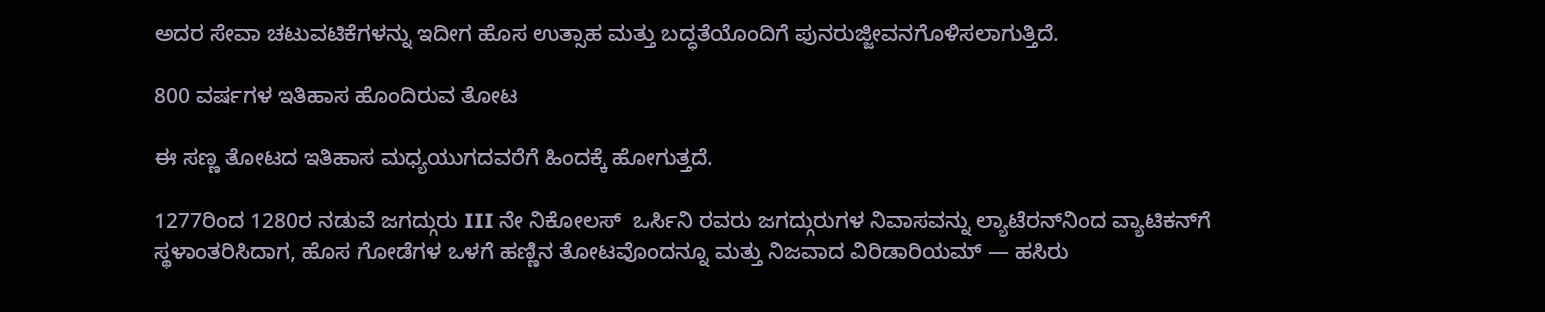ಅದರ ಸೇವಾ ಚಟುವಟಿಕೆಗಳನ್ನು ಇದೀಗ ಹೊಸ ಉತ್ಸಾಹ ಮತ್ತು ಬದ್ಧತೆಯೊಂದಿಗೆ ಪುನರುಜ್ಜೀವನಗೊಳಿಸಲಾಗುತ್ತಿದೆ.

800 ವರ್ಷಗಳ ಇತಿಹಾಸ ಹೊಂದಿರುವ ತೋಟ

ಈ ಸಣ್ಣ ತೋಟದ ಇತಿಹಾಸ ಮಧ್ಯಯುಗದವರೆಗೆ ಹಿಂದಕ್ಕೆ ಹೋಗುತ್ತದೆ.

1277ರಿಂದ 1280ರ ನಡುವೆ ಜಗದ್ಗುರು III ನೇ ನಿಕೋಲಸ್  ಒರ್ಸಿನಿ ರವರು ಜಗದ್ಗುರುಗಳ ನಿವಾಸವನ್ನು ಲ್ಯಾಟೆರನ್‌ನಿಂದ ವ್ಯಾಟಿಕನ್‌ಗೆ ಸ್ಥಳಾಂತರಿಸಿದಾಗ, ಹೊಸ ಗೋಡೆಗಳ ಒಳಗೆ ಹಣ್ಣಿನ ತೋಟವೊಂದನ್ನೂ ಮತ್ತು ನಿಜವಾದ ವಿರಿಡಾರಿಯಮ್ — ಹಸಿರು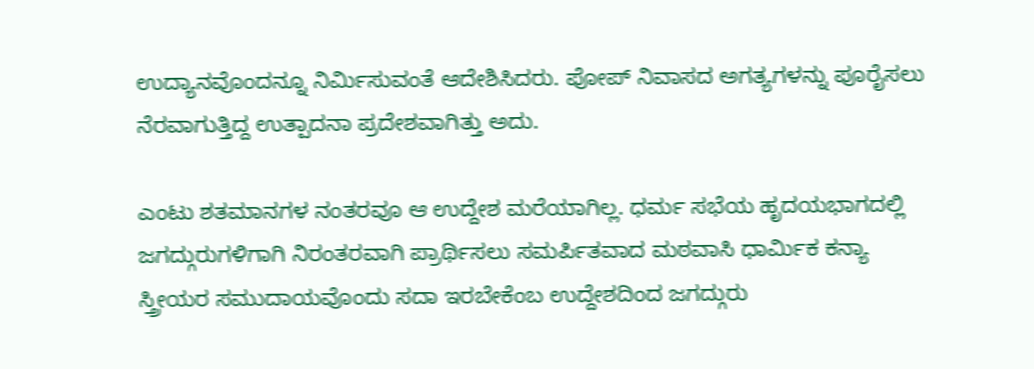ಉದ್ಯಾನವೊಂದನ್ನೂ ನಿರ್ಮಿಸುವಂತೆ ಆದೇಶಿಸಿದರು. ಪೋಪ್ ನಿವಾಸದ ಅಗತ್ಯಗಳನ್ನು ಪೂರೈಸಲು ನೆರವಾಗುತ್ತಿದ್ದ ಉತ್ಪಾದನಾ ಪ್ರದೇಶವಾಗಿತ್ತು ಅದು.

ಎಂಟು ಶತಮಾನಗಳ ನಂತರವೂ ಆ ಉದ್ದೇಶ ಮರೆಯಾಗಿಲ್ಲ. ಧರ್ಮ ಸಭೆಯ ಹೃದಯಭಾಗದಲ್ಲಿ ಜಗದ್ಗುರುಗಳಿಗಾಗಿ ನಿರಂತರವಾಗಿ ಪ್ರಾರ್ಥಿಸಲು ಸಮರ್ಪಿತವಾದ ಮಠವಾಸಿ ಧಾರ್ಮಿಕ ಕನ್ಯಾ ಸ್ತ್ರೀಯರ ಸಮುದಾಯವೊಂದು ಸದಾ ಇರಬೇಕೆಂಬ ಉದ್ದೇಶದಿಂದ ಜಗದ್ಗುರು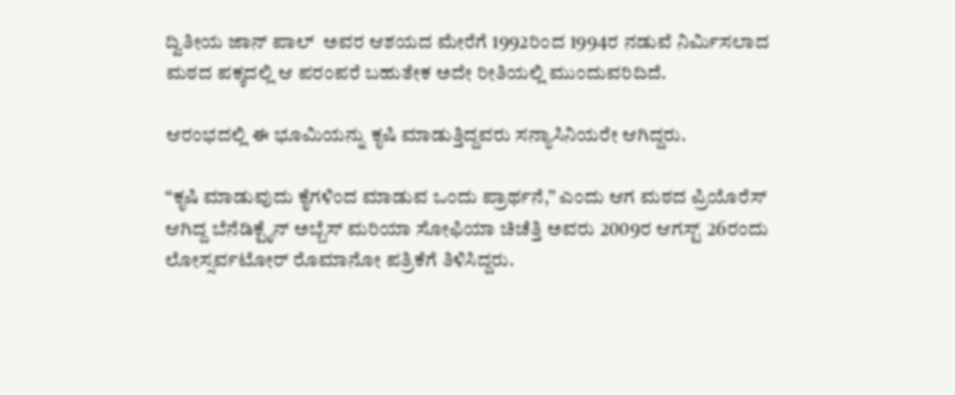ದ್ವಿತೀಯ ಜಾನ್ ಪಾಲ್  ಅವರ ಆಶಯದ ಮೇರೆಗೆ 1992ರಿಂದ 1994ರ ನಡುವೆ ನಿರ್ಮಿಸಲಾದ ಮಠದ ಪಕ್ಕದಲ್ಲಿ ಆ ಪರಂಪರೆ ಬಹುತೇಕ ಅದೇ ರೀತಿಯಲ್ಲಿ ಮುಂದುವರಿದಿದೆ.

ಆರಂಭದಲ್ಲಿ ಈ ಭೂಮಿಯನ್ನು ಕೃಷಿ ಮಾಡುತ್ತಿದ್ದವರು ಸನ್ಯಾಸಿನಿಯರೇ ಆಗಿದ್ದರು.

“ಕೃಷಿ ಮಾಡುವುದು ಕೈಗಳಿಂದ ಮಾಡುವ ಒಂದು ಪ್ರಾರ್ಥನೆ,” ಎಂದು ಆಗ ಮಠದ ಪ್ರಿಯೊರೆಸ್ ಆಗಿದ್ದ ಬೆನೆಡಿಕ್ಟೈನ್ ಅಬ್ಬೆಸ್ ಮರಿಯಾ ಸೋಫಿಯಾ ಚಿಚೆತ್ತಿ ಅವರು 2009ರ ಆಗಸ್ಟ್ 26ರಂದು ಲೋಸ್ಸರ್ವಟೋರ್ ರೊಮಾನೋ ಪತ್ರಿಕೆಗೆ ತಿಳಿಸಿದ್ದರು.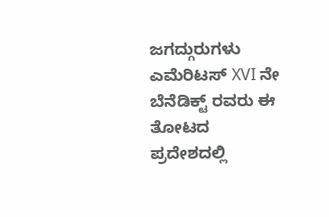ಜಗದ್ಗುರುಗಳು ಎಮೆರಿಟಸ್ XVI ನೇ ಬೆನೆಡಿಕ್ಟ್ ರವರು ಈ ತೋಟದ ಪ್ರದೇಶದಲ್ಲಿ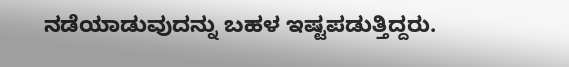ನಡೆಯಾಡುವುದನ್ನು ಬಹಳ ಇಷ್ಟಪಡುತ್ತಿದ್ದರು.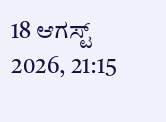18 ಆಗಸ್ಟ್ 2026, 21:15